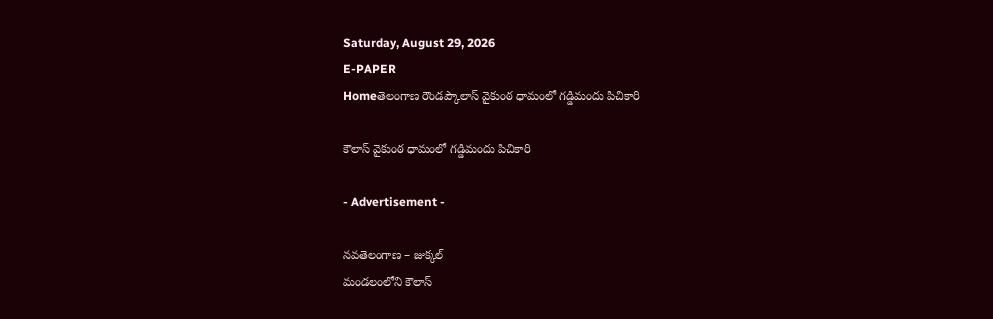Saturday, August 29, 2026
E-PAPER
Homeతెలంగాణ రౌండప్కౌలాస్ వైకుంఠ ధామంలో గడ్డిమందు పిచికారి

కౌలాస్ వైకుంఠ ధామంలో గడ్డిమందు పిచికారి

- Advertisement -

నవతెలంగాణ – జుక్కల్
మండలంలోని కౌలాస్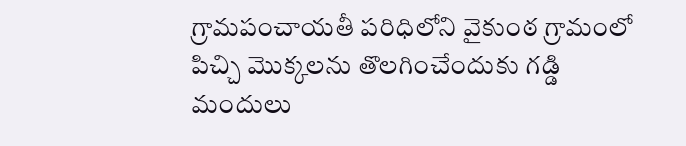గ్రామపంచాయతీ పరిధిలోని వైకుంఠ గ్రామంలో పిచ్చి మొక్కలను తొలగించేందుకు గడ్డి మందులు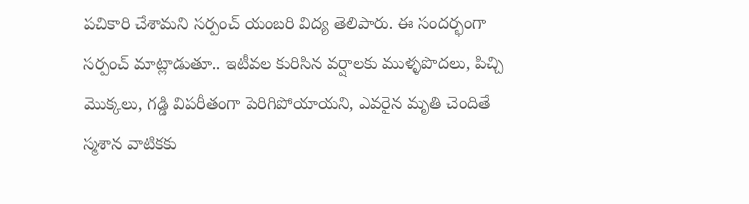పచికారి చేశామని సర్పంచ్ యంబరి విద్య తెలిపారు. ఈ సందర్భంగా సర్పంచ్ మాట్లాడుతూ.. ఇటీవల కురిసిన వర్షాలకు ముళ్ళపొదలు, పిచ్చి మొక్కలు, గడ్డి విపరీతంగా పెరిగిపోయాయని, ఎవరైన మృతి చెందితే స్మశాన వాటికకు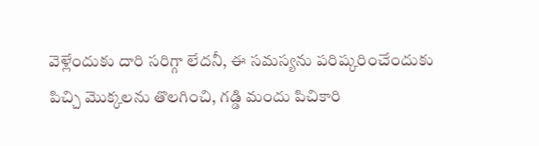వెళ్లేందుకు దారి సరిగ్గా లేదనీ, ఈ సమస్యను పరిష్కరించేందుకు పిచ్చి మొక్కలను తొలగించి, గడ్డి మందు పిచికారి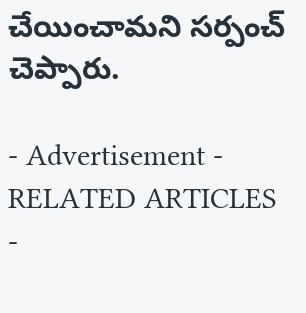చేయించామని సర్పంచ్‌ చెప్పారు.

- Advertisement -
RELATED ARTICLES
-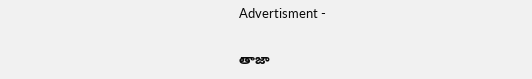Advertisment -

తాజా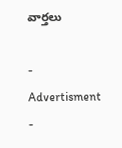వార్తలు

- Advertisment -